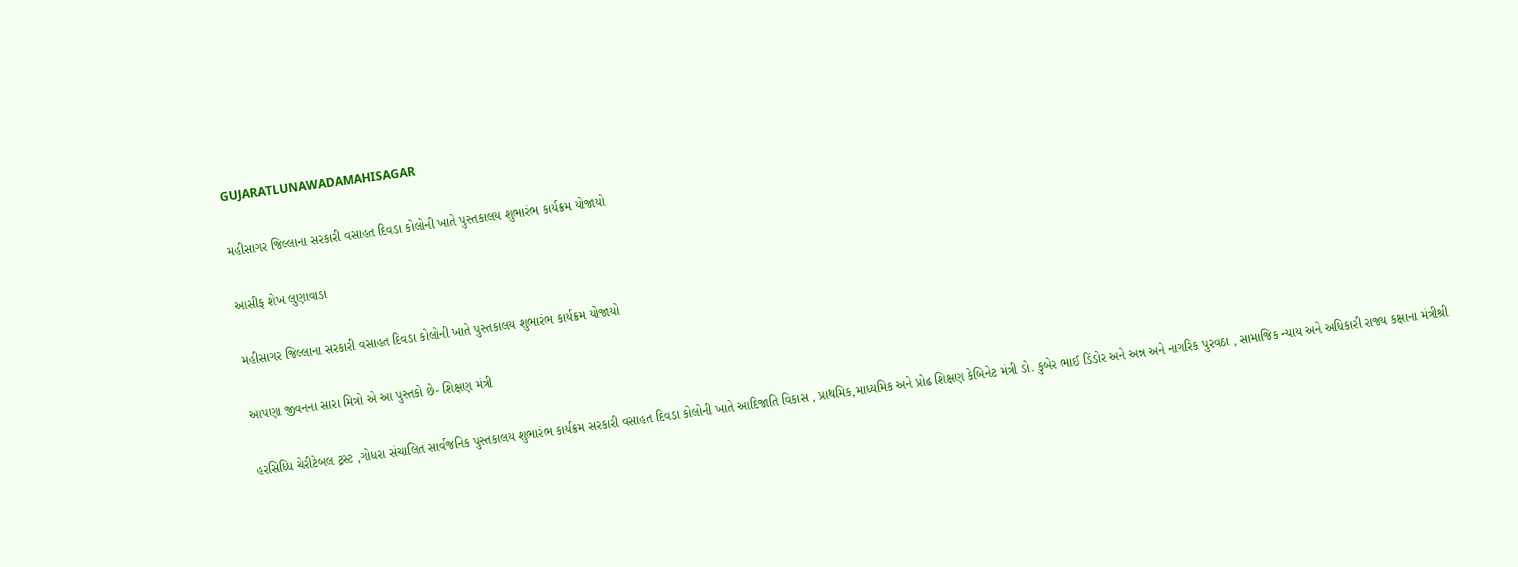GUJARATLUNAWADAMAHISAGAR

મહીસાગર જિલ્લાના સરકારી વસાહત દિવડા કોલોની ખાતે પુસ્તકાલય શુભારંભ કાર્યક્રમ યોજાયો

આસીફ શેખ લુણાવાડા

મહીસાગર જિલ્લાના સરકારી વસાહત દિવડા કોલોની ખાતે પુસ્તકાલય શુભારંભ કાર્યક્રમ યોજાયો

આપણા જીવનના સારા મિત્રો એ આ પુસ્તકો છે- શિક્ષણ મંત્રી

હરસિધ્ધિ ચેરીટેબલ ટ્રસ્ટ ,ગોધરા સંચાલિત સાર્વજનિક પુસ્તકાલય શુભારંભ કાર્યક્રમ સરકારી વસાહત દિવડા કોલોની ખાતે આદિજાતિ વિકાસ , પ્રાથમિક,માધ્યમિક અને પ્રોઢ શિક્ષણ કેબિનેટ મંત્રી ડો. કુબેર ભાઈ ડિંડોર અને અન્ન અને નાગરિક પુરવઠા , સામાજિક ન્યાય અને અધિકારી રાજ્ય કક્ષાના મંત્રીશ્રી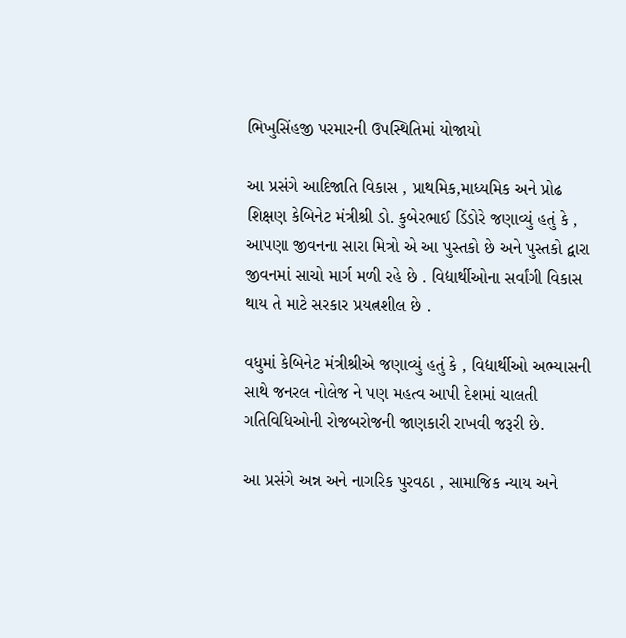ભિખુસિંહજી પરમારની ઉપસ્થિતિમાં યોજાયો

આ પ્રસંગે આદિજાતિ વિકાસ , પ્રાથમિક,માધ્યમિક અને પ્રોઢ શિક્ષણ કેબિનેટ મંત્રીશ્રી ડો. કુબેરભાઈ ડિંડોરે જણાવ્યું હતું કે , આપણા જીવનના સારા મિત્રો એ આ પુસ્તકો છે અને પુસ્તકો દ્વારા જીવનમાં સાચો માર્ગ મળી રહે છે . વિદ્યાર્થીઓના સર્વાંગી વિકાસ થાય તે માટે સરકાર પ્રયત્નશીલ છે .

વધુમાં કેબિનેટ મંત્રીશ્રીએ જણાવ્યું હતું કે , વિદ્યાર્થીઓ અભ્યાસની સાથે જનરલ નોલેજ ને પણ મહત્વ આપી દેશમાં ચાલતી ગતિવિધિઓની રોજબરોજની જાણકારી રાખવી જરૂરી છે.

આ પ્રસંગે અન્ન અને નાગરિક પુરવઠા , સામાજિક ન્યાય અને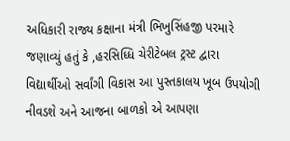અધિકારી રાજ્ય કક્ષાના મંત્રી ભિખુસિંહજી પરમારે જણાવ્યું હતું કે ,હરસિધ્ધિ ચેરીટેબલ ટ્રસ્ટ દ્વારા વિદ્યાર્થીઓ સર્વાંગી વિકાસ આ પુસ્તકાલય ખૂબ ઉપયોગી નીવડશે અને આજના બાળકો એ આપણા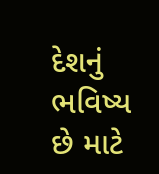દેશનું ભવિષ્ય છે માટે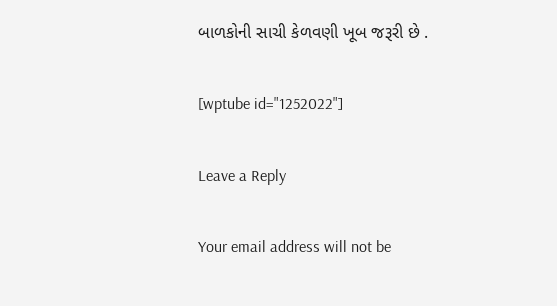બાળકોની સાચી કેળવણી ખૂબ જરૂરી છે .

[wptube id="1252022"]

Leave a Reply

Your email address will not be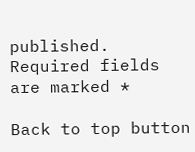published. Required fields are marked *

Back to top button